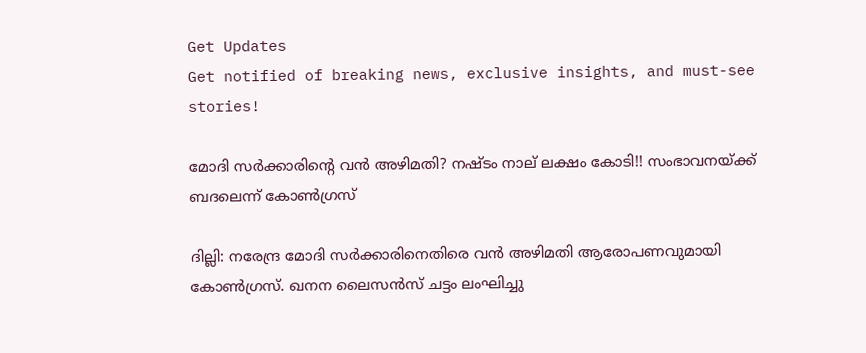Get Updates
Get notified of breaking news, exclusive insights, and must-see stories!

മോദി സര്‍ക്കാരിന്റെ വന്‍ അഴിമതി? നഷ്ടം നാല് ലക്ഷം കോടി!! സംഭാവനയ്ക്ക് ബദലെന്ന് കോണ്‍ഗ്രസ്

ദില്ലി: നരേന്ദ്ര മോദി സര്‍ക്കാരിനെതിരെ വന്‍ അഴിമതി ആരോപണവുമായി കോണ്‍ഗ്രസ്. ഖനന ലൈസന്‍സ് ചട്ടം ലംഘിച്ചു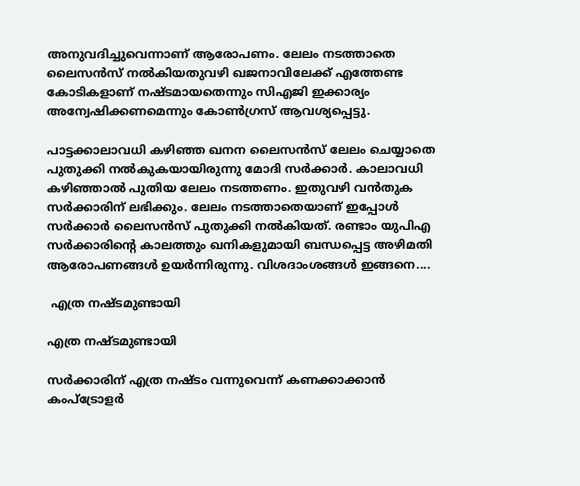അനുവദിച്ചുവെന്നാണ് ആരോപണം. ലേലം നടത്താതെ ലൈസന്‍സ് നല്‍കിയതുവഴി ഖജനാവിലേക്ക് എത്തേണ്ട കോടികളാണ് നഷ്ടമായതെന്നും സിഎജി ഇക്കാര്യം അന്വേഷിക്കണമെന്നും കോണ്‍ഗ്രസ് ആവശ്യപ്പെട്ടു.

പാട്ടക്കാലാവധി കഴിഞ്ഞ ഖനന ലൈസന്‍സ് ലേലം ചെയ്യാതെ പുതുക്കി നല്‍കുകയായിരുന്നു മോദി സര്‍ക്കാര്‍. കാലാവധി കഴിഞ്ഞാല്‍ പുതിയ ലേലം നടത്തണം. ഇതുവഴി വന്‍തുക സര്‍ക്കാരിന് ലഭിക്കും. ലേലം നടത്താതെയാണ് ഇപ്പോള്‍ സര്‍ക്കാര്‍ ലൈസന്‍സ് പുതുക്കി നല്‍കിയത്. രണ്ടാം യുപിഎ സര്‍ക്കാരിന്റെ കാലത്തും ഖനികളുമായി ബന്ധപ്പെട്ട അഴിമതി ആരോപണങ്ങള്‍ ഉയര്‍ന്നിരുന്നു. വിശദാംശങ്ങള്‍ ഇങ്ങനെ....

 എത്ര നഷ്ടമുണ്ടായി

എത്ര നഷ്ടമുണ്ടായി

സര്‍ക്കാരിന് എത്ര നഷ്ടം വന്നുവെന്ന് കണക്കാക്കാന്‍ കംപ്‌ട്രോളര്‍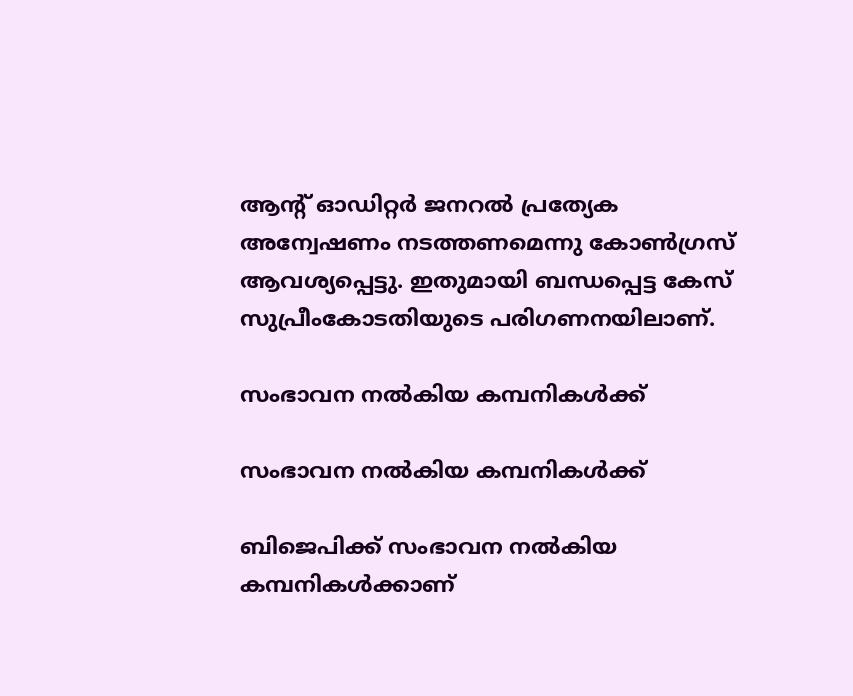ആന്റ് ഓഡിറ്റര്‍ ജനറല്‍ പ്രത്യേക അന്വേഷണം നടത്തണമെന്നു കോണ്‍ഗ്രസ് ആവശ്യപ്പെട്ടു. ഇതുമായി ബന്ധപ്പെട്ട കേസ് സുപ്രീംകോടതിയുടെ പരിഗണനയിലാണ്.

സംഭാവന നല്‍കിയ കമ്പനികള്‍ക്ക്

സംഭാവന നല്‍കിയ കമ്പനികള്‍ക്ക്

ബിജെപിക്ക് സംഭാവന നല്‍കിയ കമ്പനികള്‍ക്കാണ്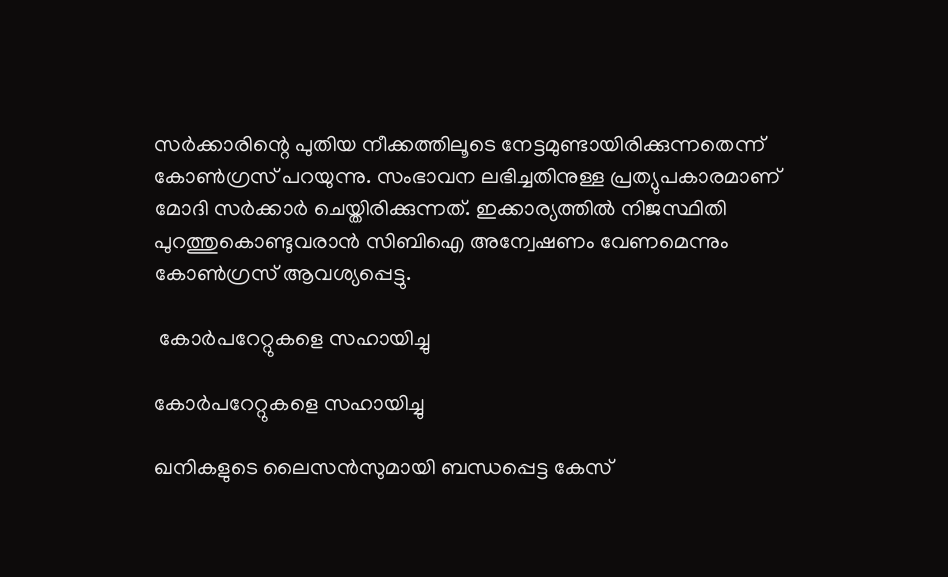സര്‍ക്കാരിന്റെ പുതിയ നീക്കത്തിലൂടെ നേട്ടമുണ്ടായിരിക്കുന്നതെന്ന് കോണ്‍ഗ്രസ് പറയുന്നു. സംഭാവന ലഭിച്ചതിനുള്ള പ്രത്യുപകാരമാണ് മോദി സര്‍ക്കാര്‍ ചെയ്തിരിക്കുന്നത്. ഇക്കാര്യത്തില്‍ നിജസ്ഥിതി പുറത്തുകൊണ്ടുവരാന്‍ സിബിഐ അന്വേഷണം വേണമെന്നും കോണ്‍ഗ്രസ് ആവശ്യപ്പെട്ടു.

 കോര്‍പറേറ്റുകളെ സഹായിച്ചു

കോര്‍പറേറ്റുകളെ സഹായിച്ചു

ഖനികളുടെ ലൈസന്‍സുമായി ബന്ധപ്പെട്ട കേസ്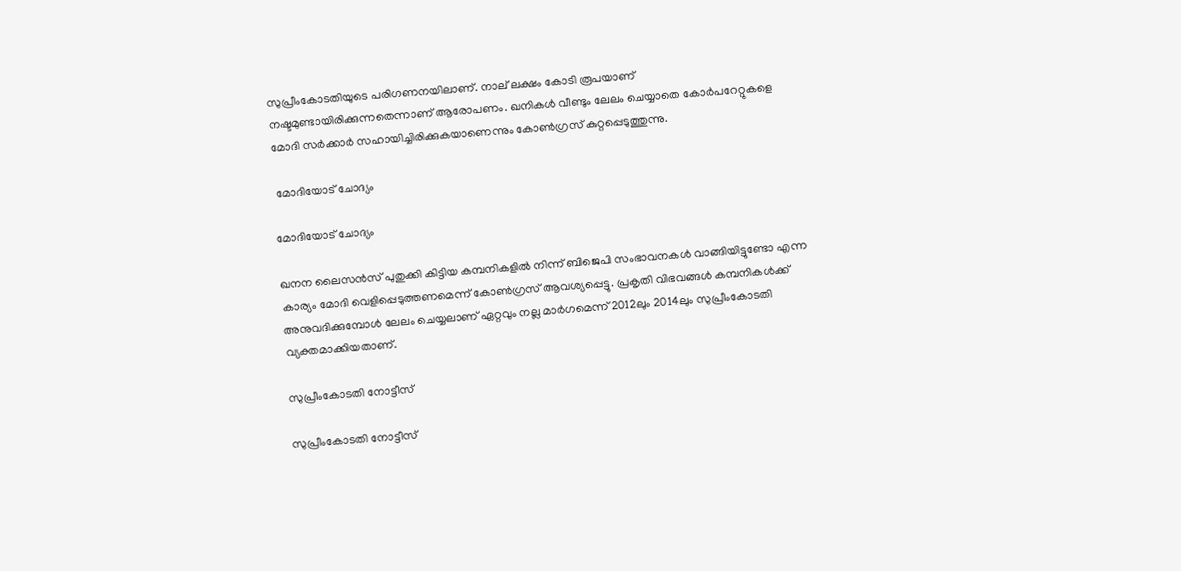സുപ്രീംകോടതിയുടെ പരിഗണനയിലാണ്. നാല് ലക്ഷം കോടി രൂപയാണ് നഷ്ടമുണ്ടായിരിക്കുന്നതെന്നാണ് ആരോപണം. ഖനികള്‍ വീണ്ടും ലേലം ചെയ്യാതെ കോര്‍പറേറ്റുകളെ മോദി സര്‍ക്കാര്‍ സഹായിച്ചിരിക്കുകയാണെന്നും കോണ്‍ഗ്രസ് കുറ്റപ്പെടുത്തുന്നു.

 മോദിയോട് ചോദ്യം

മോദിയോട് ചോദ്യം

ഖനന ലൈസന്‍സ് പുതുക്കി കിട്ടിയ കമ്പനികളില്‍ നിന്ന് ബിജെപി സംഭാവനകള്‍ വാങ്ങിയിട്ടുണ്ടോ എന്ന കാര്യം മോദി വെളിപ്പെടുത്തണമെന്ന് കോണ്‍ഗ്രസ് ആവശ്യപ്പെട്ടു. പ്രകൃതി വിഭവങ്ങള്‍ കമ്പനികള്‍ക്ക് അനുവദിക്കുമ്പോള്‍ ലേലം ചെയ്യലാണ് ഏറ്റവും നല്ല മാര്‍ഗമെന്ന് 2012ലും 2014ലും സുപ്രീംകോടതി വ്യക്തമാക്കിയതാണ്.

സുപ്രീംകോടതി നോട്ടീസ്

സുപ്രീംകോടതി നോട്ടീസ്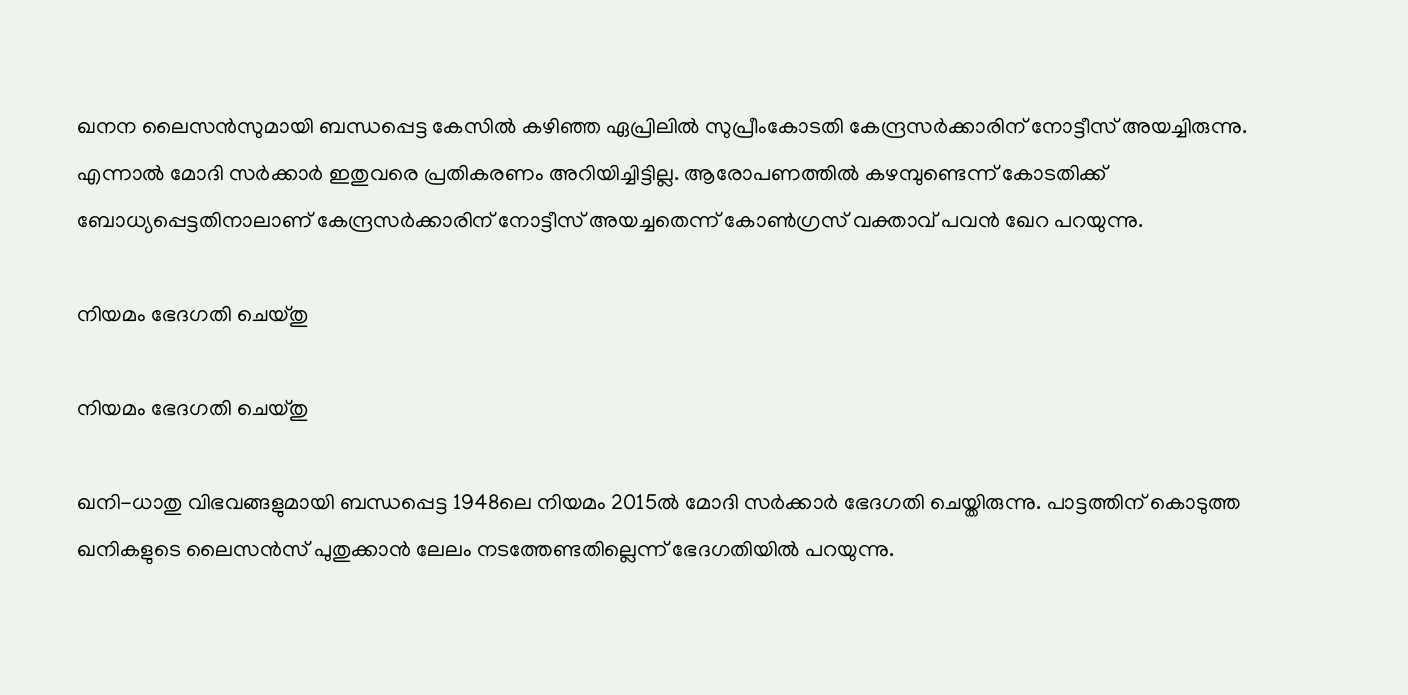ഖനന ലൈസന്‍സുമായി ബന്ധപ്പെട്ട കേസില്‍ കഴിഞ്ഞ ഏപ്രിലില്‍ സുപ്രീംകോടതി കേന്ദ്രസര്‍ക്കാരിന് നോട്ടീസ് അയച്ചിരുന്നു. എന്നാല്‍ മോദി സര്‍ക്കാര്‍ ഇതുവരെ പ്രതികരണം അറിയിച്ചിട്ടില്ല. ആരോപണത്തില്‍ കഴമ്പുണ്ടെന്ന് കോടതിക്ക് ബോധ്യപ്പെട്ടതിനാലാണ് കേന്ദ്രസര്‍ക്കാരിന് നോട്ടീസ് അയച്ചതെന്ന് കോണ്‍ഗ്രസ് വക്താവ് പവന്‍ ഖേറ പറയുന്നു.

നിയമം ഭേദഗതി ചെയ്തു

നിയമം ഭേദഗതി ചെയ്തു

ഖനി-ധാതു വിഭവങ്ങളുമായി ബന്ധപ്പെട്ട 1948ലെ നിയമം 2015ല്‍ മോദി സര്‍ക്കാര്‍ ഭേദഗതി ചെയ്തിരുന്നു. പാട്ടത്തിന് കൊടുത്ത ഖനികളുടെ ലൈസന്‍സ് പുതുക്കാന്‍ ലേലം നടത്തേണ്ടതില്ലെന്ന് ഭേദഗതിയില്‍ പറയുന്നു.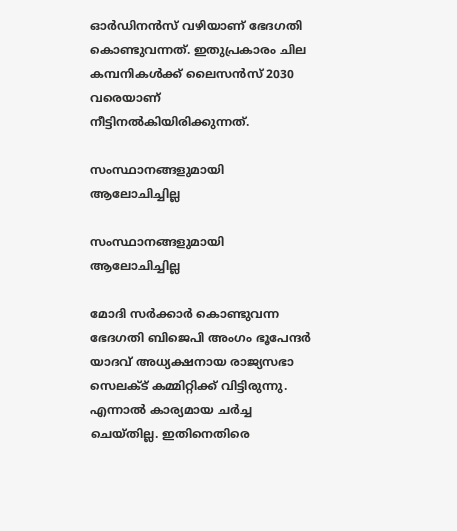ഓര്‍ഡിനന്‍സ് വഴിയാണ് ഭേദഗതി കൊണ്ടുവന്നത്. ഇതുപ്രകാരം ചില കമ്പനികള്‍ക്ക് ലൈസന്‍സ് 2030 വരെയാണ് നീട്ടിനല്‍കിയിരിക്കുന്നത്.

സംസ്ഥാനങ്ങളുമായി ആലോചിച്ചില്ല

സംസ്ഥാനങ്ങളുമായി ആലോചിച്ചില്ല

മോദി സര്‍ക്കാര്‍ കൊണ്ടുവന്ന ഭേദഗതി ബിജെപി അംഗം ഭൂപേന്ദര്‍ യാദവ് അധ്യക്ഷനായ രാജ്യസഭാ സെലക്ട് കമ്മിറ്റിക്ക് വിട്ടിരുന്നു. എന്നാല്‍ കാര്യമായ ചര്‍ച്ച ചെയ്തില്ല. ഇതിനെതിരെ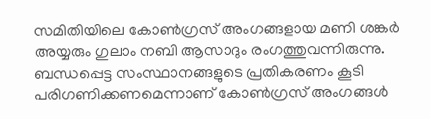സമിതിയിലെ കോണ്‍ഗ്രസ് അംഗങ്ങളായ മണി ശങ്കര്‍ അയ്യരും ഗുലാം നബി ആസാദും രംഗത്തുവന്നിരുന്നു. ബന്ധപ്പെട്ട സംസ്ഥാനങ്ങളുടെ പ്രതികരണം കൂടി പരിഗണിക്കണമെന്നാണ് കോണ്‍ഗ്രസ് അംഗങ്ങള്‍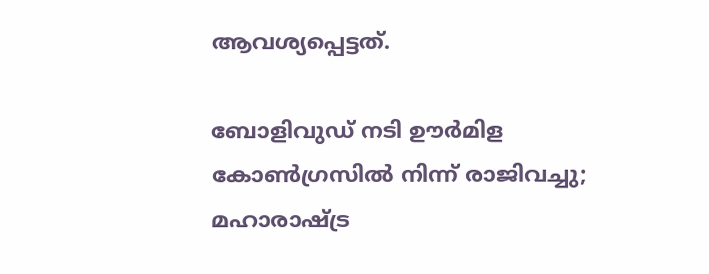ആവശ്യപ്പെട്ടത്.

ബോളിവുഡ് നടി ഊര്‍മിള കോണ്‍ഗ്രസില്‍ നിന്ന് രാജിവച്ചു; മഹാരാഷ്ട്ര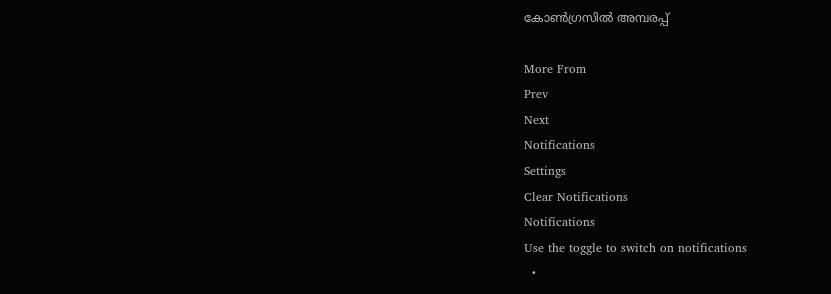കോണ്‍ഗ്രസില്‍ അമ്പരപ്പ്

More From
Prev
Next
Notifications
Settings
Clear Notifications
Notifications
Use the toggle to switch on notifications
  •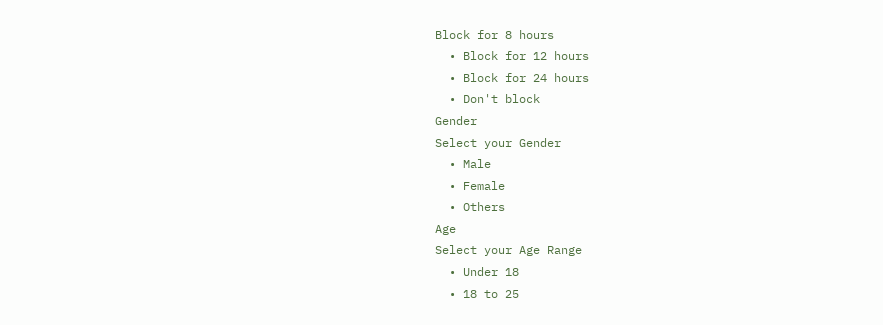Block for 8 hours
  • Block for 12 hours
  • Block for 24 hours
  • Don't block
Gender
Select your Gender
  • Male
  • Female
  • Others
Age
Select your Age Range
  • Under 18
  • 18 to 25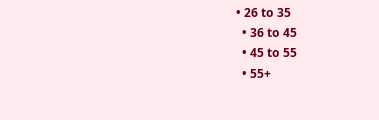• 26 to 35
  • 36 to 45
  • 45 to 55
  • 55+